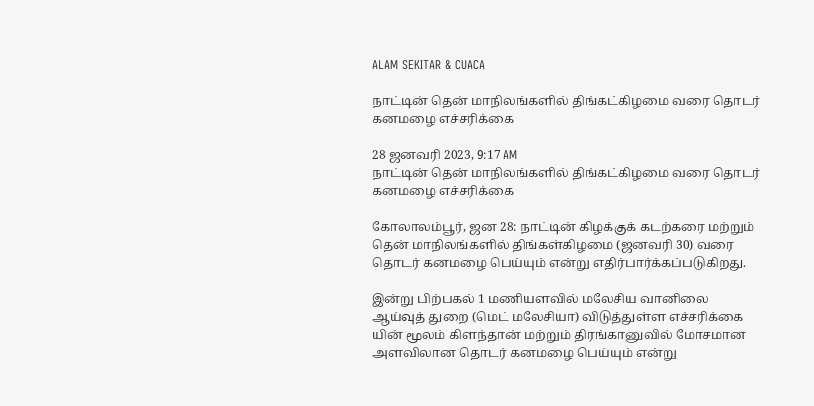ALAM SEKITAR & CUACA

நாட்டின் தென் மாநிலங்களில் திங்கட்கிழமை வரை தொடர் கனமழை எச்சரிக்கை

28 ஜனவரி 2023, 9:17 AM
நாட்டின் தென் மாநிலங்களில் திங்கட்கிழமை வரை தொடர் கனமழை எச்சரிக்கை

கோலாலம்பூர், ஜன 28: நாட்டின் கிழக்குக் கடற்கரை மற்றும் தென் மாநிலங்களில் திங்கள்கிழமை (ஜனவரி 30) வரை தொடர் கனமழை பெய்யும் என்று எதிர்பார்க்கப்படுகிறது.

இன்று பிற்பகல் 1 மணியளவில் மலேசிய வானிலை ஆய்வுத் துறை (மெட் மலேசியா) விடுத்துள்ள எச்சரிக்கை யின் மூலம் கிளந்தான் மற்றும் திரங்கானுவில் மோசமான அளவிலான தொடர் கனமழை பெய்யும் என்று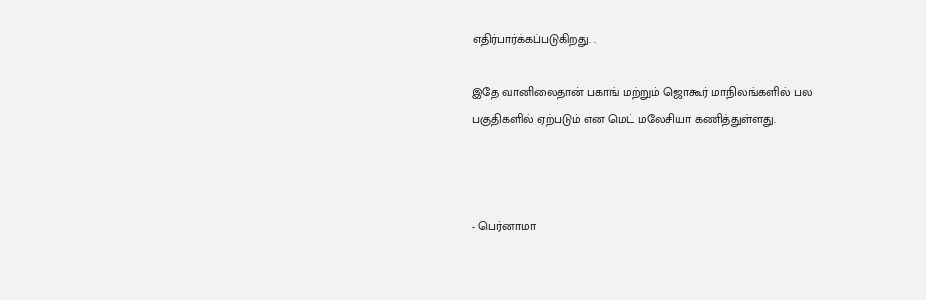எதிர்பார்க்கப்படுகிறது. .

இதே வானிலைதான் பகாங் மற்றும் ஜொகூர் மாநிலங்களில் பல பகுதிகளில் ஏற்படும் என மெட் மலேசியா கணித்துள்ளது.



- பெர்னாமா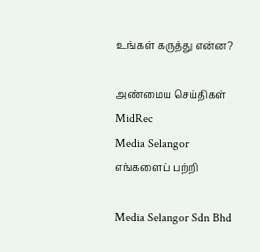உங்கள் கருத்து என்ன?

அண்மைய செய்திகள்
MidRec
Media Selangor
எங்களைப் பற்றி

Media Selangor Sdn Bhd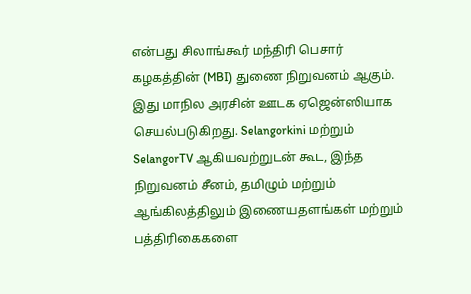என்பது சிலாங்கூர் மந்திரி பெசார் கழகத்தின் (MBI) துணை நிறுவனம் ஆகும். இது மாநில அரசின் ஊடக ஏஜென்ஸியாக செயல்படுகிறது. Selangorkini மற்றும் SelangorTV ஆகியவற்றுடன் கூட, இந்த நிறுவனம் சீனம், தமிழும் மற்றும் ஆங்கிலத்திலும் இணையதளங்கள் மற்றும் பத்திரிகைகளை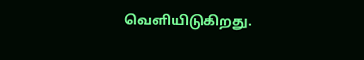வெளியிடுகிறது.